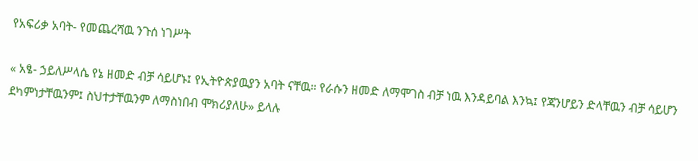የአፍሪቃ አባት- የመጨረሻዉ ንጉሰ ነገሥት

« አፄ- ኃይለሥላሴ የኔ ዘመድ ብቻ ሳይሆኑ፤ የኢትዮጵያዉያን አባት ናቸዉ። የራሱን ዘመድ ለማሞገስ ብቻ ነዉ እንዳይባል እንኳ፤ የጃንሆይን ድላቸዉን ብቻ ሳይሆን ደካምነታቸዉንም፤ ስህተታቸዉንም ለማስነበብ ሞክሪያለሁ» ይላሉ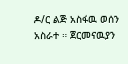ዶ/ር ልጅ አስፋዉ ወሰን አስራተ ። ጀርመናዉያን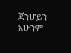ጃንሆይን አሁንም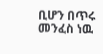ቢሆን በጥሩ መንፈስ ነዉ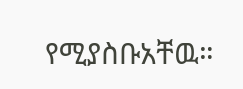የሚያስቡአቸዉ።